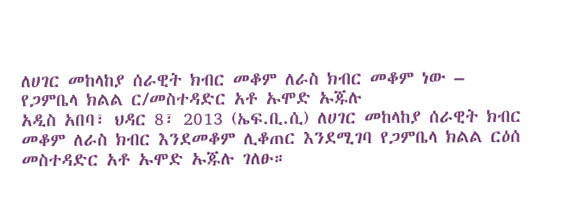ለሀገር መከላከያ ሰራዊት ክብር መቆም ለራስ ክብር መቆም ነው – የጋምቤላ ክልል ር/መስተዳድር አቶ ኡሞድ ኡጁሉ
አዲስ አበባ፣ ህዳር 8፣ 2013 (ኤፍ.ቢ.ሲ) ለሀገር መከላከያ ሰራዊት ክብር መቆም ለራስ ክብር እንደመቆም ሊቆጠር እንደሚገባ የጋምቤላ ክልል ርዕሰ መስተዳድር አቶ ኡሞድ ኡጁሉ ገለፁ።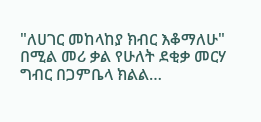"ለሀገር መከላከያ ክብር እቆማለሁ" በሚል መሪ ቃል የሁለት ደቂቃ መርሃ ግብር በጋምቤላ ክልል…